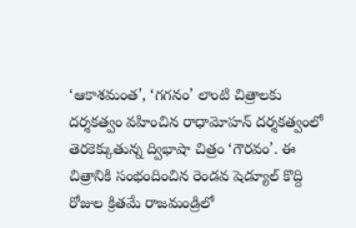‘ఆకాశమంత’, ‘గగనం’ లాంటి చిత్రాలకు దర్శకత్వం వహించిన రాధామోహన్ దర్శకత్వంలో తెరకెక్కుతున్న ద్విభాషా చిత్రం ‘గౌరవం’. ఈ చిత్రానికి సంభందించిన రెండవ షెడ్యూల్ కొద్ది రోజుల క్రితమే రాజమండ్రిలో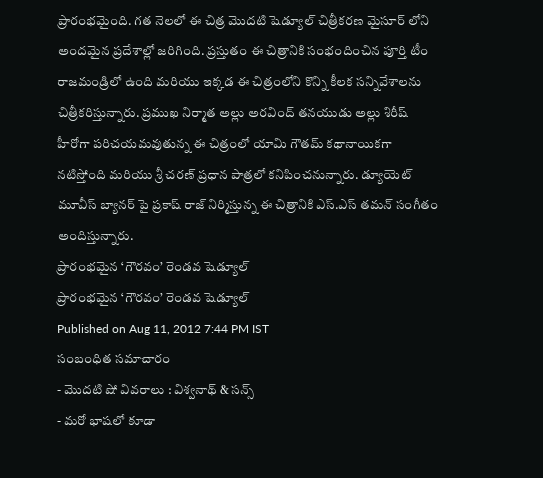ప్రారంభమైంది. గత నెలలో ఈ చిత్ర మొదటి షెడ్యూల్ చిత్రీకరణ మైసూర్ లోని అందమైన ప్రదేశాల్లో జరిగింది. ప్రస్తుతం ఈ చిత్రానికి సంభందించిన పూర్తి టీం రాజమండ్రిలో ఉంది మరియు ఇక్కడ ఈ చిత్రంలోని కొన్ని కీలక సన్నివేశాలను చిత్రీకరిస్తున్నారు. ప్రముఖ నిర్మాత అల్లు అరవింద్ తనయుడు అల్లు శిరీష్ హీరోగా పరిచయమవుతున్న ఈ చిత్రంలో యామి గౌతమ్ కథానాయికగా నటిస్తోంది మరియు శ్రీ చరణ్ ప్రధాన పాత్రలో కనిపించనున్నారు. డ్యూయెట్ మూవీస్ బ్యానర్ పై ప్రకాష్ రాజ్ నిర్మిస్తున్న ఈ చిత్రానికి ఎస్.ఎస్ తమన్ సంగీతం అందిస్తున్నారు.
ప్రారంభమైన ‘గౌరవం’ రెండవ షెడ్యూల్
ప్రారంభమైన ‘గౌరవం’ రెండవ షెడ్యూల్
Published on Aug 11, 2012 7:44 PM IST
సంబంధిత సమాచారం
- మొదటి షో వివరాలు : విశ్వనాథ్ & సన్స్
- మరో భాషలో కూడా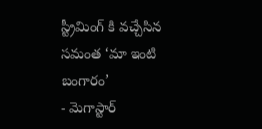స్ట్రీమింగ్ కి వచ్చేసిన సమంత ‘మా ఇంటి బంగారం’
- మెగాస్టార్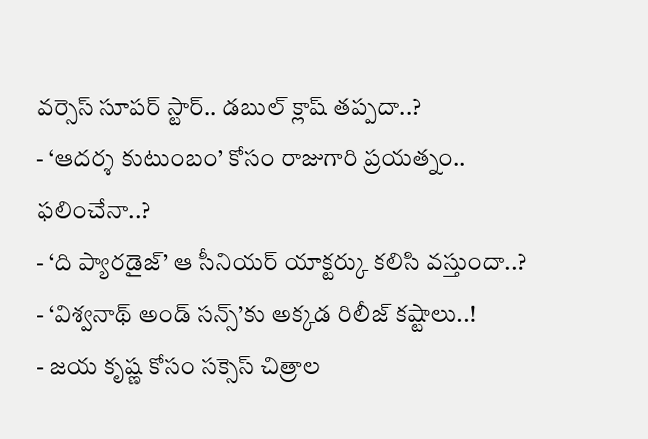వర్సెస్ సూపర్ స్టార్.. డబుల్ క్లాష్ తప్పదా..?
- ‘ఆదర్శ కుటుంబం’ కోసం రాజుగారి ప్రయత్నం.. ఫలించేనా..?
- ‘ది ప్యారడైజ్’ ఆ సీనియర్ యాక్టర్కు కలిసి వస్తుందా..?
- ‘విశ్వనాథ్ అండ్ సన్స్’కు అక్కడ రిలీజ్ కష్టాలు..!
- జయ కృష్ణ కోసం సక్సెస్ చిత్రాల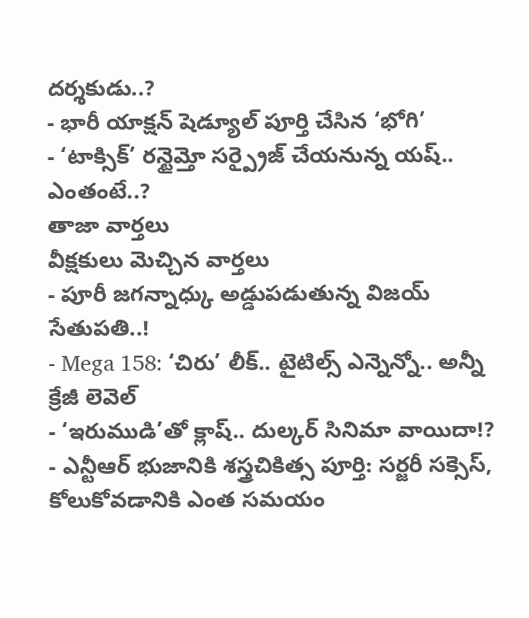దర్శకుడు..?
- భారీ యాక్షన్ షెడ్యూల్ పూర్తి చేసిన ‘భోగి’
- ‘టాక్సిక్’ రన్టైమ్తో సర్ప్రైజ్ చేయనున్న యష్.. ఎంతంటే..?
తాజా వార్తలు
వీక్షకులు మెచ్చిన వార్తలు
- పూరీ జగన్నాధ్కు అడ్డుపడుతున్న విజయ్ సేతుపతి..!
- Mega 158: ‘చిరు’ లీక్.. టైటిల్స్ ఎన్నెన్నో.. అన్నీ క్రేజీ లెవెల్
- ‘ఇరుముడి’తో క్లాష్.. దుల్కర్ సినిమా వాయిదా!?
- ఎన్టీఆర్ భుజానికి శస్త్రచికిత్స పూర్తి: సర్జరీ సక్సెస్, కోలుకోవడానికి ఎంత సమయం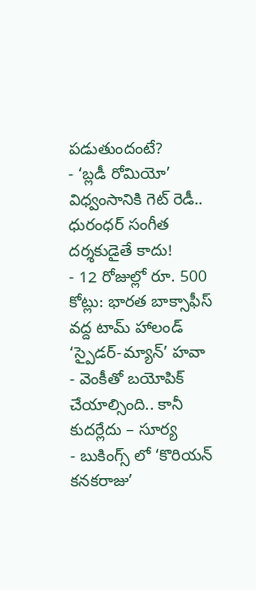పడుతుందంటే?
- ‘బ్లడీ రోమియో’ విధ్వంసానికి గెట్ రెడీ.. ధురంధర్ సంగీత దర్శకుడైతే కాదు!
- 12 రోజుల్లో రూ. 500 కోట్లు: భారత బాక్సాఫీస్ వద్ద టామ్ హాలండ్ ‘స్పైడర్-మ్యాన్’ హవా
- వెంకీతో బయోపిక్ చేయాల్సింది.. కానీ కుదర్లేదు – సూర్య
- బుకింగ్స్ లో ‘కొరియన్ కనకరాజు’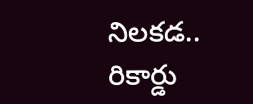నిలకడ.. రికార్డు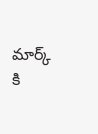మార్క్ కి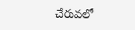చేరువలో